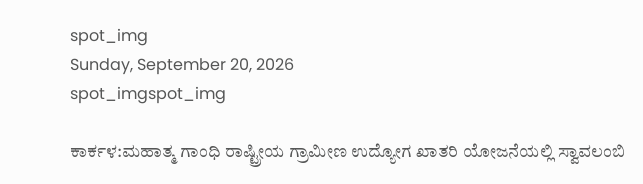spot_img
Sunday, September 20, 2026
spot_imgspot_img

ಕಾರ್ಕಳ:ಮಹಾತ್ಮ ಗಾಂಧಿ ರಾಷ್ಟ್ರೀಯ ಗ್ರಾಮೀಣ ಉದ್ಯೋಗ ಖಾತರಿ ಯೋಜನೆಯಲ್ಲಿ ಸ್ವಾವಲಂಬಿ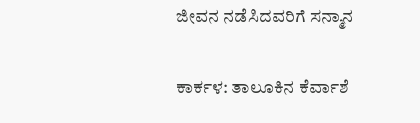ಜೀವನ ನಡೆಸಿದವರಿಗೆ ಸನ್ಮಾನ

ಕಾರ್ಕಳ: ತಾಲೂಕಿನ ಕೆರ್ವಾಶೆ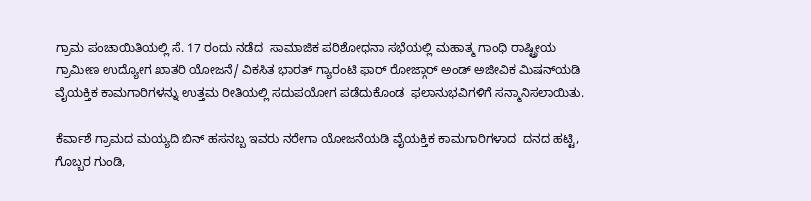ಗ್ರಾಮ ಪಂಚಾಯಿತಿಯಲ್ಲಿ ಸೆ. 17 ರಂದು ನಡೆದ  ಸಾಮಾಜಿಕ ಪರಿಶೋಧನಾ ಸಭೆಯಲ್ಲಿ ಮಹಾತ್ಮ ಗಾಂಧಿ ರಾಷ್ಟ್ರೀಯ ಗ್ರಾಮೀಣ ಉದ್ಯೋಗ ಖಾತರಿ ಯೋಜನೆ/ ವಿಕಸಿತ ಭಾರತ್‌ ಗ್ಯಾರಂಟಿ ಫಾರ್‌ ರೋಜ್ಗಾರ್‌ ಅಂಡ್‌ ಅಜೀವಿಕ ಮಿಷನ್‌ಯಡಿ ವೈಯಕ್ತಿಕ ಕಾಮಗಾರಿಗಳನ್ನು ಉತ್ತಮ ರೀತಿಯಲ್ಲಿ ಸದುಪಯೋಗ ಪಡೆದುಕೊಂಡ  ಫಲಾನುಭವಿಗಳಿಗೆ ಸನ್ಮಾನಿಸಲಾಯಿತು.

ಕೆರ್ವಾಶೆ ಗ್ರಾಮದ ಮಯ್ಯದಿ ಬಿನ್‌ ಹಸನಬ್ಬ ಇವರು ನರೇಗಾ ಯೋಜನೆಯಡಿ ವೈಯಕ್ತಿಕ ಕಾಮಗಾರಿಗಳಾದ  ದನದ ಹಟ್ಟಿ, ಗೊಬ್ಬರ ಗುಂಡಿ,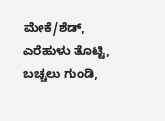ಮೇಕೆ/ಶೆಡ್‌, ಎರೆಹುಳು ತೊಟ್ಟಿ, ಬಚ್ಚಲು ಗುಂಡಿ,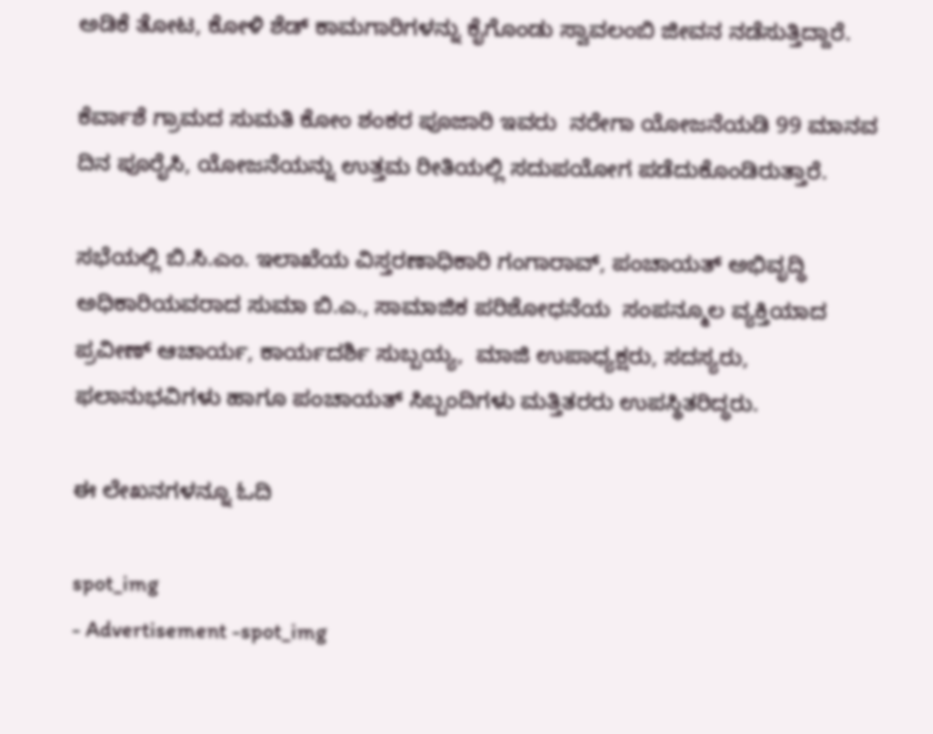ಅಡಿಕೆ ತೋಟ, ಕೋಳಿ ಶೆಡ್‌ ಕಾಮಗಾರಿಗಳನ್ನು ಕೈಗೊಂಡು ಸ್ವಾವಲಂಬಿ ಜೀವನ ನಡೆಸುತ್ತಿದ್ದಾರೆ.

ಕೆರ್ವಾಶೆ ಗ್ರಾಮದ ಸುಮತಿ ಕೋಂ ಶಂಕರ ಪೂಜಾರಿ ಇವರು  ನರೇಗಾ ಯೋಜನೆಯಡಿ 99 ಮಾನವ ದಿನ ಪೂರೈಸಿ, ಯೋಜನೆಯನ್ನು ಉತ್ತಮ ರೀತಿಯಲ್ಲಿ ಸದುಪಯೋಗ ಪಡೆದುಕೊಂಡಿರುತ್ತಾರೆ.

ಸಭೆಯಲ್ಲಿ ಬಿ.ಸಿ.ಎಂ. ಇಲಾಖೆಯ ವಿಸ್ತರಣಾಧಿಕಾರಿ ಗಂಗಾರಾವ್‌, ಪಂಚಾಯತ್‌ ಅಭಿವೃದ್ಧಿ ಅಧಿಕಾರಿಯವರಾದ ಸುಮಾ ಬಿ.ಎ., ಸಾಮಾಜಿಕ ಪರಿಶೋಧನೆಯ  ಸಂಪನ್ಮೂಲ ವ್ಯಕ್ತಿಯಾದ ಪ್ರವೀಣ್‌ ಆಚಾರ್ಯ, ಕಾರ್ಯದರ್ಶಿ ಸುಬ್ಬಯ್ಯ,  ಮಾಜಿ ಉಪಾಧ್ಯಕ್ಷರು, ಸದಸ್ಯರು, ಫಲಾನುಭವಿಗಳು ಹಾಗೂ ಪಂಚಾಯತ್‌ ಸಿಬ್ಬಂದಿಗಳು ಮತ್ತಿತರರು ಉಪಸ್ಥಿತರಿದ್ಧರು.

ಈ ಲೇಖನಗಳನ್ನೂ ಓದಿ

spot_img
- Advertisement -spot_img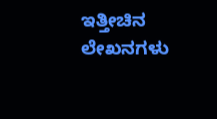ಇತ್ತೀಚಿನ ಲೇಖನಗಳು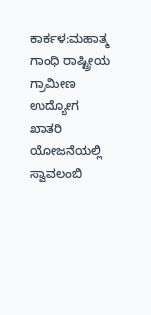ಕಾರ್ಕಳ:ಮಹಾತ್ಮ ಗಾಂಧಿ ರಾಷ್ಟ್ರೀಯ ಗ್ರಾಮೀಣ ಉದ್ಯೋಗ ಖಾತರಿ ಯೋಜನೆಯಲ್ಲಿ ಸ್ವಾವಲಂಬಿ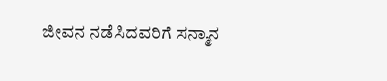ಜೀವನ ನಡೆಸಿದವರಿಗೆ ಸನ್ಮಾನ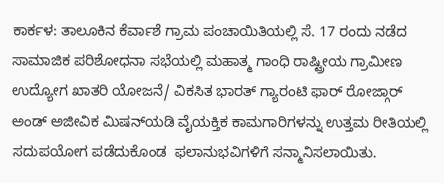ಕಾರ್ಕಳ: ತಾಲೂಕಿನ ಕೆರ್ವಾಶೆ ಗ್ರಾಮ ಪಂಚಾಯಿತಿಯಲ್ಲಿ ಸೆ. 17 ರಂದು ನಡೆದ  ಸಾಮಾಜಿಕ ಪರಿಶೋಧನಾ ಸಭೆಯಲ್ಲಿ ಮಹಾತ್ಮ ಗಾಂಧಿ ರಾಷ್ಟ್ರೀಯ ಗ್ರಾಮೀಣ ಉದ್ಯೋಗ ಖಾತರಿ ಯೋಜನೆ/ ವಿಕಸಿತ ಭಾರತ್‌ ಗ್ಯಾರಂಟಿ ಫಾರ್‌ ರೋಜ್ಗಾರ್‌ ಅಂಡ್‌ ಅಜೀವಿಕ ಮಿಷನ್‌ಯಡಿ ವೈಯಕ್ತಿಕ ಕಾಮಗಾರಿಗಳನ್ನು ಉತ್ತಮ ರೀತಿಯಲ್ಲಿ ಸದುಪಯೋಗ ಪಡೆದುಕೊಂಡ  ಫಲಾನುಭವಿಗಳಿಗೆ ಸನ್ಮಾನಿಸಲಾಯಿತು.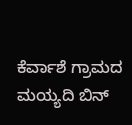ಕೆರ್ವಾಶೆ ಗ್ರಾಮದ ಮಯ್ಯದಿ ಬಿನ್‌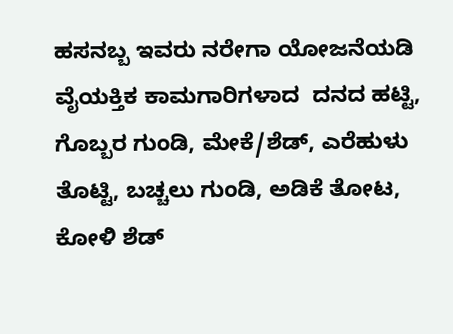ಹಸನಬ್ಬ ಇವರು ನರೇಗಾ ಯೋಜನೆಯಡಿ ವೈಯಕ್ತಿಕ ಕಾಮಗಾರಿಗಳಾದ  ದನದ ಹಟ್ಟಿ, ಗೊಬ್ಬರ ಗುಂಡಿ, ಮೇಕೆ/ಶೆಡ್‌, ಎರೆಹುಳು ತೊಟ್ಟಿ, ಬಚ್ಚಲು ಗುಂಡಿ, ಅಡಿಕೆ ತೋಟ, ಕೋಳಿ ಶೆಡ್‌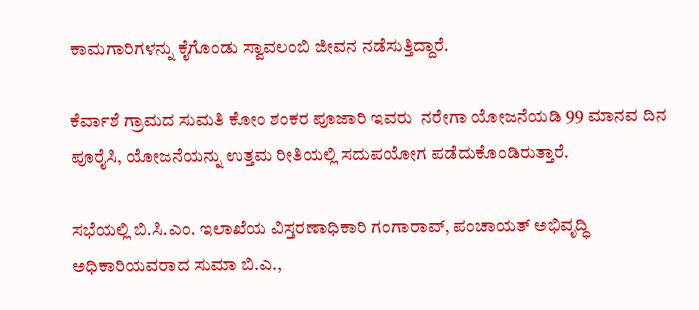ಕಾಮಗಾರಿಗಳನ್ನು ಕೈಗೊಂಡು ಸ್ವಾವಲಂಬಿ ಜೀವನ ನಡೆಸುತ್ತಿದ್ದಾರೆ.

ಕೆರ್ವಾಶೆ ಗ್ರಾಮದ ಸುಮತಿ ಕೋಂ ಶಂಕರ ಪೂಜಾರಿ ಇವರು  ನರೇಗಾ ಯೋಜನೆಯಡಿ 99 ಮಾನವ ದಿನ ಪೂರೈಸಿ, ಯೋಜನೆಯನ್ನು ಉತ್ತಮ ರೀತಿಯಲ್ಲಿ ಸದುಪಯೋಗ ಪಡೆದುಕೊಂಡಿರುತ್ತಾರೆ.

ಸಭೆಯಲ್ಲಿ ಬಿ.ಸಿ.ಎಂ. ಇಲಾಖೆಯ ವಿಸ್ತರಣಾಧಿಕಾರಿ ಗಂಗಾರಾವ್‌, ಪಂಚಾಯತ್‌ ಅಭಿವೃದ್ಧಿ ಅಧಿಕಾರಿಯವರಾದ ಸುಮಾ ಬಿ.ಎ.,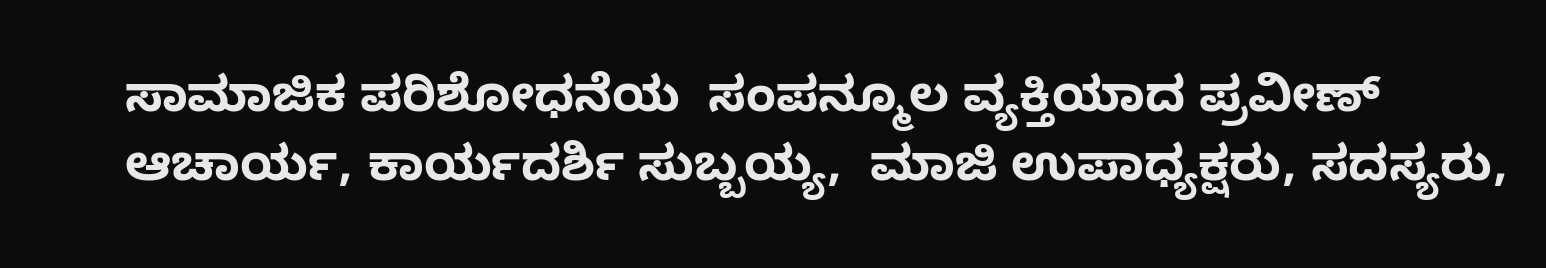ಸಾಮಾಜಿಕ ಪರಿಶೋಧನೆಯ  ಸಂಪನ್ಮೂಲ ವ್ಯಕ್ತಿಯಾದ ಪ್ರವೀಣ್‌ ಆಚಾರ್ಯ, ಕಾರ್ಯದರ್ಶಿ ಸುಬ್ಬಯ್ಯ,  ಮಾಜಿ ಉಪಾಧ್ಯಕ್ಷರು, ಸದಸ್ಯರು,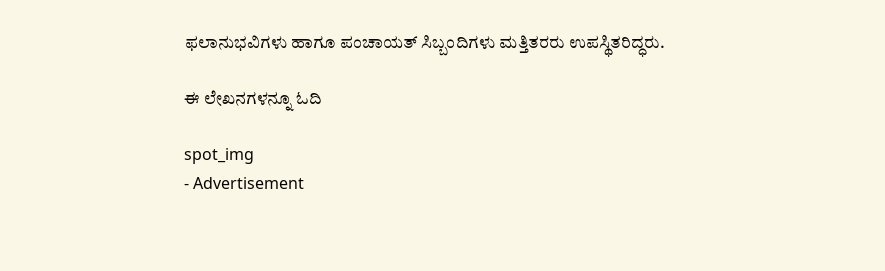ಫಲಾನುಭವಿಗಳು ಹಾಗೂ ಪಂಚಾಯತ್‌ ಸಿಬ್ಬಂದಿಗಳು ಮತ್ತಿತರರು ಉಪಸ್ಥಿತರಿದ್ಧರು.

ಈ ಲೇಖನಗಳನ್ನೂ ಓದಿ

spot_img
- Advertisement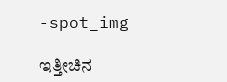-spot_img

ಇತ್ತೀಚಿನ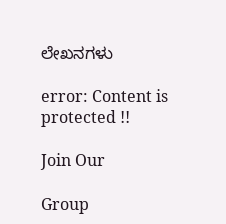ಲೇಖನಗಳು

error: Content is protected !!

Join Our

Group